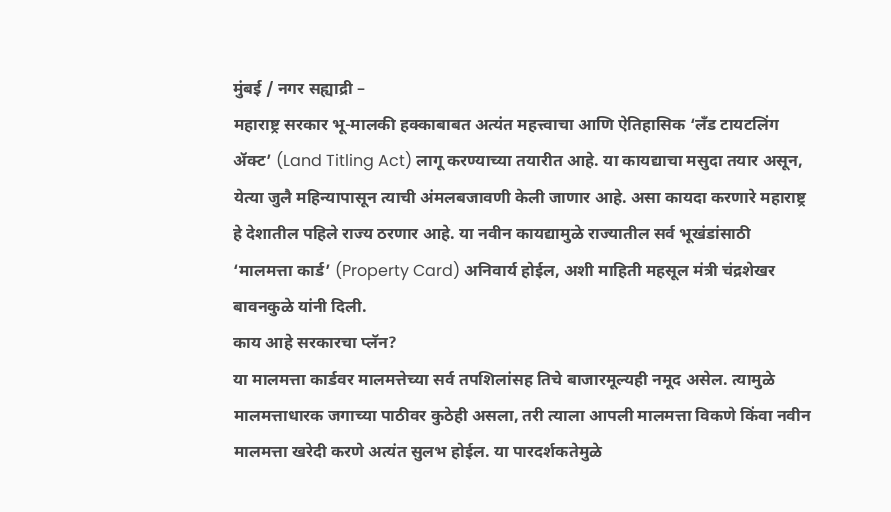मुंबई / नगर सह्याद्री –
महाराष्ट्र सरकार भू-मालकी हक्काबाबत अत्यंत महत्त्वाचा आणि ऐतिहासिक ‘लँड टायटलिंग ॲक्ट’ (Land Titling Act) लागू करण्याच्या तयारीत आहे. या कायद्याचा मसुदा तयार असून, येत्या जुलै महिन्यापासून त्याची अंमलबजावणी केली जाणार आहे. असा कायदा करणारे महाराष्ट्र हे देशातील पहिले राज्य ठरणार आहे. या नवीन कायद्यामुळे राज्यातील सर्व भूखंडांसाठी ‘मालमत्ता कार्ड’ (Property Card) अनिवार्य होईल, अशी माहिती महसूल मंत्री चंद्रशेखर बावनकुळे यांनी दिली.
काय आहे सरकारचा प्लॅन?
या मालमत्ता कार्डवर मालमत्तेच्या सर्व तपशिलांसह तिचे बाजारमूल्यही नमूद असेल. त्यामुळे मालमत्ताधारक जगाच्या पाठीवर कुठेही असला, तरी त्याला आपली मालमत्ता विकणे किंवा नवीन मालमत्ता खरेदी करणे अत्यंत सुलभ होईल. या पारदर्शकतेमुळे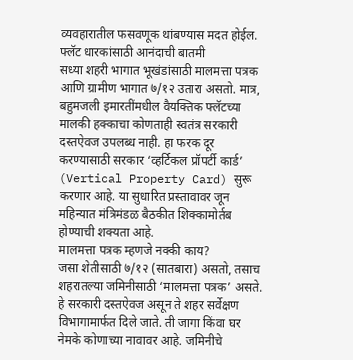व्यवहारातील फसवणूक थांबण्यास मदत होईल.
फ्लॅट धारकांसाठी आनंदाची बातमी
सध्या शहरी भागात भूखंडांसाठी मालमत्ता पत्रक आणि ग्रामीण भागात ७/१२ उतारा असतो. मात्र, बहुमजली इमारतींमधील वैयक्तिक फ्लॅटच्या मालकी हक्काचा कोणताही स्वतंत्र सरकारी दस्तऐवज उपलब्ध नाही. हा फरक दूर करण्यासाठी सरकार ‘व्हर्टिकल प्रॉपर्टी कार्ड’ (Vertical Property Card) सुरू करणार आहे. या सुधारित प्रस्तावावर जून महिन्यात मंत्रिमंडळ बैठकीत शिक्कामोर्तब होण्याची शक्यता आहे.
मालमत्ता पत्रक म्हणजे नक्की काय?
जसा शेतीसाठी ७/१२ (सातबारा) असतो, तसाच शहरातल्या जमिनीसाठी ‘मालमत्ता पत्रक’ असते. हे सरकारी दस्तऐवज असून ते शहर सर्वेक्षण विभागामार्फत दिले जाते. ती जागा किंवा घर नेमके कोणाच्या नावावर आहे. जमिनीचे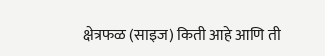क्षेत्रफळ (साइज) किती आहे आणि ती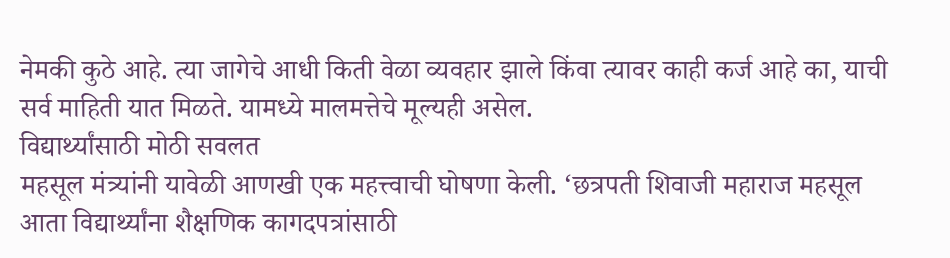नेमकी कुठे आहे. त्या जागेचे आधी किती वेळा व्यवहार झाले किंवा त्यावर काही कर्ज आहे का, याची सर्व माहिती यात मिळते. यामध्ये मालमत्तेचे मूल्यही असेल.
विद्यार्थ्यांसाठी मोठी सवलत
महसूल मंत्र्यांनी यावेळी आणखी एक महत्त्वाची घोषणा केली. ‘छत्रपती शिवाजी महाराज महसूल आता विद्यार्थ्यांना शैक्षणिक कागदपत्रांसाठी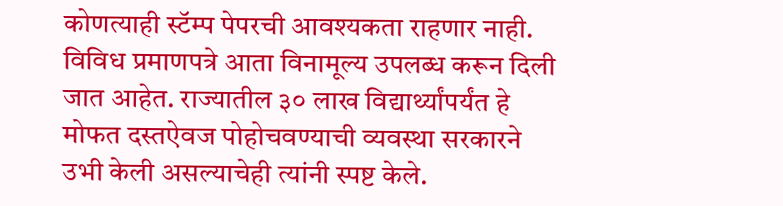कोणत्याही स्टॅम्प पेपरची आवश्यकता राहणार नाही. विविध प्रमाणपत्रे आता विनामूल्य उपलब्ध करून दिली जात आहेत. राज्यातील ३० लाख विद्यार्थ्यांपर्यंत हे मोफत दस्तऐवज पोहोचवण्याची व्यवस्था सरकारने उभी केली असल्याचेही त्यांनी स्पष्ट केले.